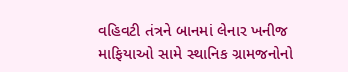વહિવટી તંત્રને બાનમાં લેનાર ખનીજ માફિયાઓ સામે સ્થાનિક ગ્રામજનોનો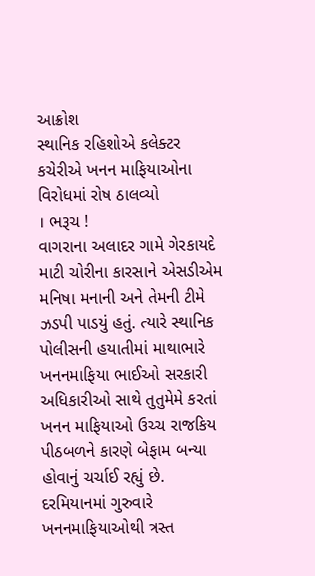આક્રોશ
સ્થાનિક રહિશોએ કલેક્ટર કચેરીએ ખનન માફિયાઓના વિરોધમાં રોષ ઠાલવ્યો
। ભરૂચ !
વાગરાના અલાદર ગામે ગેરકાયદે માટી ચોરીના કારસાને એસડીએમ મનિષા મનાની અને તેમની ટીમે ઝડપી પાડયું હતું. ત્યારે સ્થાનિક પોલીસની હયાતીમાં માથાભારે ખનનમાફિયા ભાઈઓ સરકારી અધિકારીઓ સાથે તુતુમેમે કરતાં ખનન માફિયાઓ ઉચ્ચ રાજકિય પીઠબળને કારણે બેફામ બન્યા હોવાનું ચર્ચાઈ રહ્યું છે. દરમિયાનમાં ગુરુવારે ખનનમાફિયાઓથી ત્રસ્ત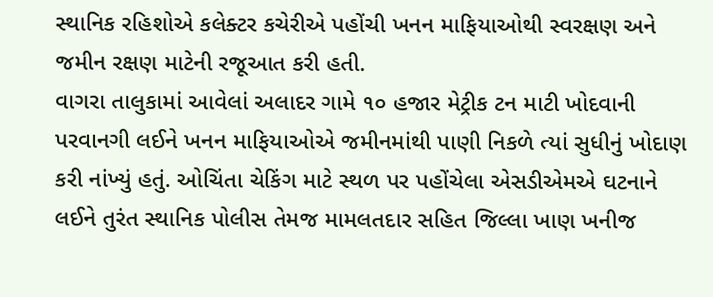સ્થાનિક રહિશોએ કલેક્ટર કચેરીએ પહોંચી ખનન માફિયાઓથી સ્વરક્ષણ અને જમીન રક્ષણ માટેની રજૂઆત કરી હતી.
વાગરા તાલુકામાં આવેલાં અલાદર ગામે ૧૦ હજાર મેટ્રીક ટન માટી ખોદવાની પરવાનગી લઈને ખનન માફિયાઓએ જમીનમાંથી પાણી નિકળે ત્યાં સુધીનું ખોદાણ કરી નાંખ્યું હતું. ઓચિંતા ચેકિંગ માટે સ્થળ પર પહોંચેલા એસડીએમએ ઘટનાને લઈને તુરંત સ્થાનિક પોલીસ તેમજ મામલતદાર સહિત જિલ્લા ખાણ ખનીજ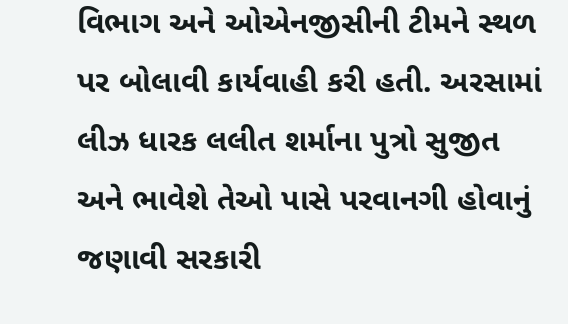વિભાગ અને ઓએનજીસીની ટીમને સ્થળ પર બોલાવી કાર્યવાહી કરી હતી. અરસામાં લીઝ ધારક લલીત શર્માના પુત્રો સુજીત અને ભાવેશે તેઓ પાસે પરવાનગી હોવાનું જણાવી સરકારી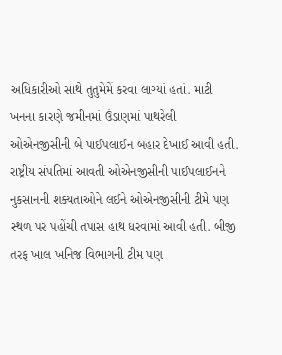અધિકારીઓ સાથે તુતુમેમેં કરવા લાગ્યાં હતાં. માટી ખનના કારણે જમીનમાં ઉંડાણમાં પાથરેલી ઓએનજીસીની બે પાઈપલાઈન બહાર દેખાઈ આવી હતી. રાષ્ટ્રીય સંપતિમાં આવતી ઓએનજીસીની પાઈપલાઈનને નુકસાનની શક્યતાઓને લઈને ઓએનજીસીની ટીમે પણ સ્થળ પર પહોંચી તપાસ હાથ ધરવામાં આવી હતી. બીજી તરફ ખાલ ખનિજ વિભાગની ટીમ પણ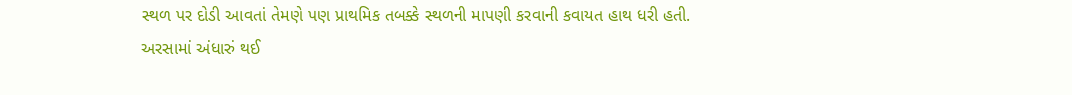સ્થળ પર દોડી આવતાં તેમણે પણ પ્રાથમિક તબક્કે સ્થળની માપણી કરવાની કવાયત હાથ ધરી હતી.
અરસામાં અંધારું થઈ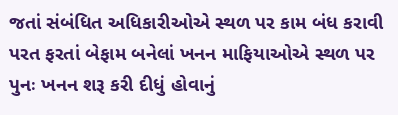જતાં સંબંધિત અધિકારીઓએ સ્થળ પર કામ બંધ કરાવી પરત ફરતાં બેફામ બનેલાં ખનન માફિયાઓએ સ્થળ પર પુનઃ ખનન શરૂ કરી દીધું હોવાનું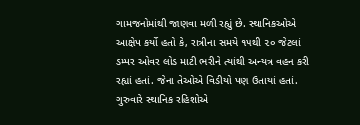ગામજનોમાંથી જાણવા મળી રહ્યું છે. સ્થાનિકઓએ આક્ષેપ કર્યો હતો કે, રાત્રીના સમયે ૧૫થી ૨૦ જેટલાં ડમ્પર ઓવર લોડ માટી ભરીને ત્યાંથી અન્યત્ર વહન કરી રહ્યાં હતાં. જેના તેઓએ વિડીયો પણ ઉતાયાં હતાં. ગુરુવારે સ્થાનિક રહિશોએ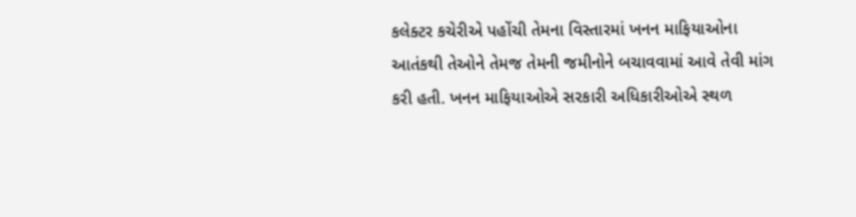કલેક્ટર કચેરીએ પહોંચી તેમના વિસ્તારમાં ખનન માફિયાઓના આતંકથી તેઓને તેમજ તેમની જમીનોને બચાવવામાં આવે તેવી માંગ કરી હતી. ખનન માફિયાઓએ સરકારી અધિકારીઓએ સ્થળ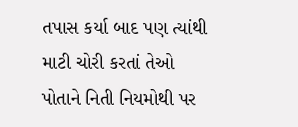તપાસ કર્યા બાદ પણ ત્યાંથી માટી ચોરી કરતાં તેઓ પોતાને નિતી નિયમોથી પર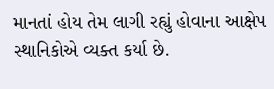માનતાં હોય તેમ લાગી રહ્યું હોવાના આક્ષેપ સ્થાનિકોએ વ્યક્ત કર્યા છે.